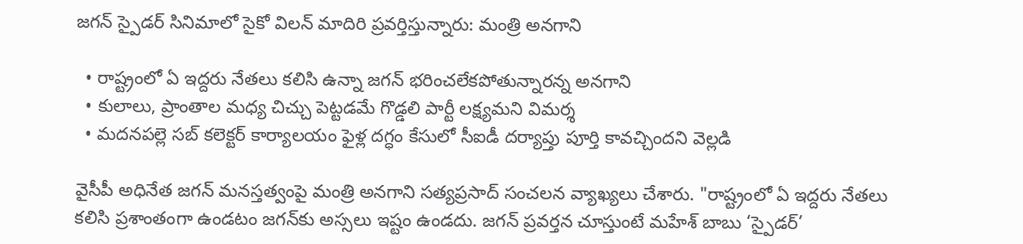జగన్ స్పైడర్ సినిమాలో సైకో విలన్ మాదిరి ప్రవర్తిస్తున్నారు: మంత్రి అనగాని

  • రాష్ట్రంలో ఏ ఇద్దరు నేతలు కలిసి ఉన్నా జగన్ భరించలేకపోతున్నారన్న అనగాని
  • కులాలు, ప్రాంతాల మధ్య చిచ్చు పెట్టడమే గొడ్డలి పార్టీ లక్ష్యమని విమర్శ
  • మదనపల్లె సబ్ కలెక్టర్ కార్యాలయం ఫైళ్ల దగ్ధం కేసులో సీఐడీ దర్యాప్తు పూర్తి కావచ్చిందని వెల్లడి

వైసీపీ అధినేత జగన్ మనస్తత్వంపై మంత్రి అనగాని సత్యప్రసాద్ సంచలన వ్యాఖ్యలు చేశారు. "రాష్ట్రంలో ఏ ఇద్దరు నేతలు కలిసి ప్రశాంతంగా ఉండటం జగన్‌కు అస్సలు ఇష్టం ఉండదు. జగన్ ప్రవర్తన చూస్తుంటే మహేశ్ బాబు ‘స్పైడర్’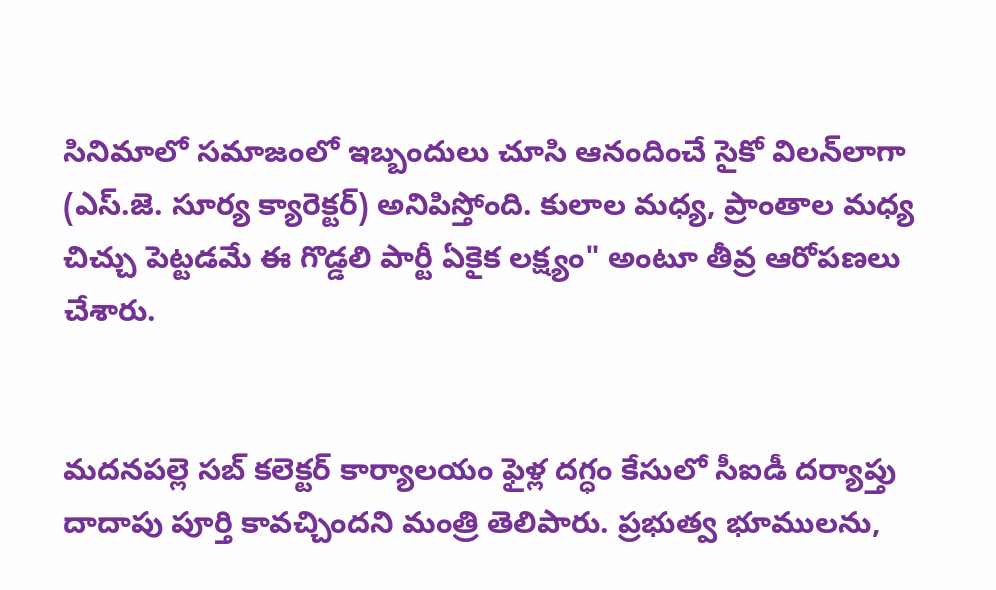సినిమాలో సమాజంలో ఇబ్బందులు చూసి ఆనందించే సైకో విలన్‌లాగా (ఎస్‌.జె. సూర్య క్యారెక్టర్) అనిపిస్తోంది. కులాల మధ్య, ప్రాంతాల మధ్య చిచ్చు పెట్టడమే ఈ గొడ్డలి పార్టీ ఏకైక లక్ష్యం" అంటూ తీవ్ర ఆరోపణలు చేశారు.


మదనపల్లె సబ్ కలెక్టర్ కార్యాలయం ఫైళ్ల దగ్ధం కేసులో సీఐడీ దర్యాప్తు దాదాపు పూర్తి కావచ్చిందని మంత్రి తెలిపారు. ప్రభుత్వ భూములను,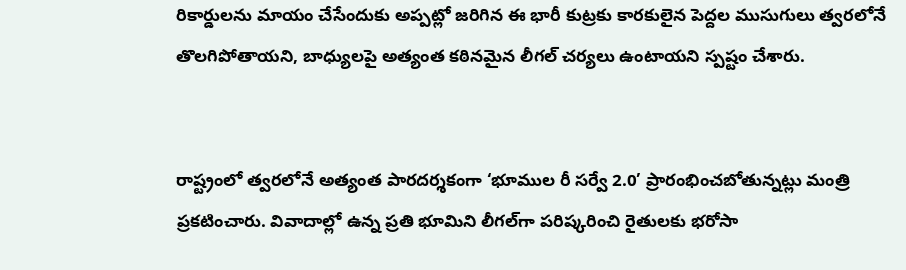రికార్డులను మాయం చేసేందుకు అప్పట్లో జరిగిన ఈ భారీ కుట్రకు కారకులైన పెద్దల ముసుగులు త్వరలోనే తొలగిపోతాయని, బాధ్యులపై అత్యంత కఠినమైన లీగల్ చర్యలు ఉంటాయని స్పష్టం చేశారు.


రాష్ట్రంలో త్వరలోనే అత్యంత పారదర్శకంగా ‘భూముల రీ సర్వే 2.0’ ప్రారంభించబోతున్నట్లు మంత్రి ప్రకటించారు. వివాదాల్లో ఉన్న ప్రతి భూమిని లీగల్‌గా పరిష్కరించి రైతులకు భరోసా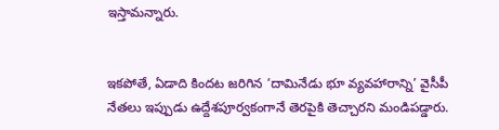ఇస్తామన్నారు.


ఇకపోతే, ఏడాది కిందట జరిగిన ‘దామినేడు భూ వ్యవహారాన్ని’ వైసీపీ నేతలు ఇప్పుడు ఉద్దేశపూర్వకంగానే తెరపైకి తెచ్చారని మండిపడ్డారు.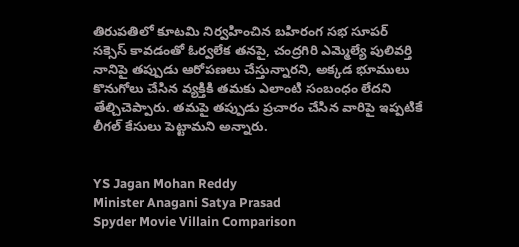తిరుపతిలో కూటమి నిర్వహించిన బహిరంగ సభ సూపర్ సక్సెస్ కావడంతో ఓర్వలేక తనపై, చంద్రగిరి ఎమ్మెల్యే పులివర్తి నానిపై తప్పుడు ఆరోపణలు చేస్తున్నారని, అక్కడ భూములు కొనుగోలు చేసిన వ్యక్తికి తమకు ఎలాంటి సంబంధం లేదని తేల్చిచెప్పారు. తమపై తప్పుడు ప్రచారం చేసిన వారిపై ఇప్పటికే లీగల్ కేసులు పెట్టామని అన్నారు.


YS Jagan Mohan Reddy
Minister Anagani Satya Prasad
Spyder Movie Villain Comparison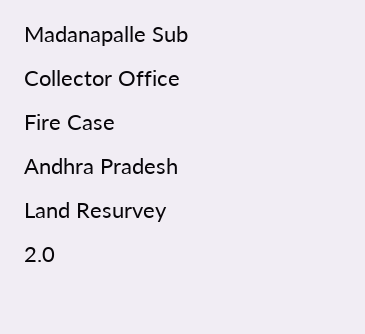Madanapalle Sub Collector Office Fire Case
Andhra Pradesh Land Resurvey 2.0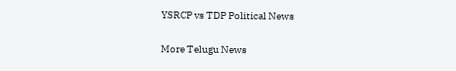YSRCP vs TDP Political News

More Telugu News